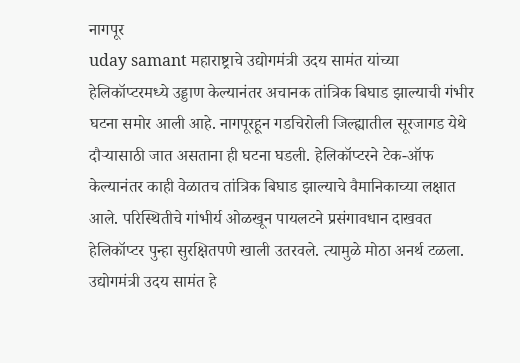नागपूर
uday samant महाराष्ट्राचे उद्योगमंत्री उदय सामंत यांच्या हेलिकॉप्टरमध्ये उड्डाण केल्यानंतर अचानक तांत्रिक बिघाड झाल्याची गंभीर घटना समोर आली आहे. नागपूरहून गडचिरोली जिल्ह्यातील सूरजागड येथे दौऱ्यासाठी जात असताना ही घटना घडली. हेलिकॉप्टरने टेक-ऑफ केल्यानंतर काही वेळातच तांत्रिक बिघाड झाल्याचे वैमानिकाच्या लक्षात आले. परिस्थितीचे गांभीर्य ओळखून पायलटने प्रसंगावधान दाखवत हेलिकॉप्टर पुन्हा सुरक्षितपणे खाली उतरवले. त्यामुळे मोठा अनर्थ टळला.
उद्योगमंत्री उदय सामंत हे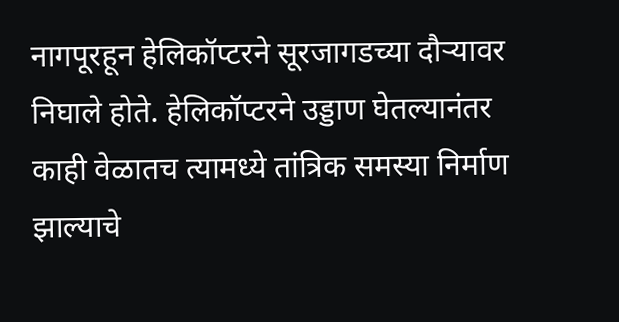नागपूरहून हेलिकॉप्टरने सूरजागडच्या दौऱ्यावर निघाले होते. हेलिकॉप्टरने उड्डाण घेतल्यानंतर काही वेळातच त्यामध्ये तांत्रिक समस्या निर्माण झाल्याचे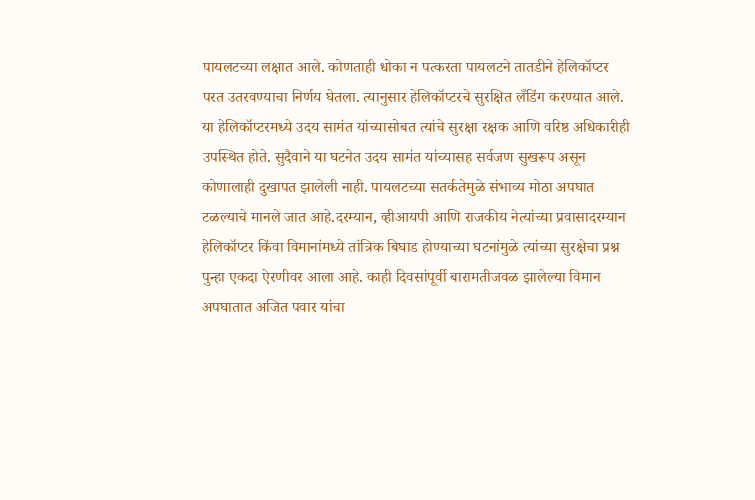पायलटच्या लक्षात आले. कोणताही धोका न पत्करता पायलटने तातडीने हेलिकॉप्टर परत उतरवण्याचा निर्णय घेतला. त्यानुसार हेलिकॉप्टरचे सुरक्षित लँडिंग करण्यात आले.
या हेलिकॉप्टरमध्ये उदय सामंत यांच्यासोबत त्यांचे सुरक्षा रक्षक आणि वरिष्ठ अधिकारीही उपस्थित होते. सुदैवाने या घटनेत उदय सामंत यांच्यासह सर्वजण सुखरूप असून कोणालाही दुखापत झालेली नाही. पायलटच्या सतर्कतेमुळे संभाव्य मोठा अपघात टळल्याचे मानले जात आहे.दरम्यान, व्हीआयपी आणि राजकीय नेत्यांच्या प्रवासादरम्यान हेलिकॉप्टर किंवा विमानांमध्ये तांत्रिक बिघाड होण्याच्या घटनांमुळे त्यांच्या सुरक्षेचा प्रश्न पुन्हा एकदा ऐरणीवर आला आहे. काही दिवसांपूर्वी बारामतीजवळ झालेल्या विमान अपघातात अजित पवार यांचा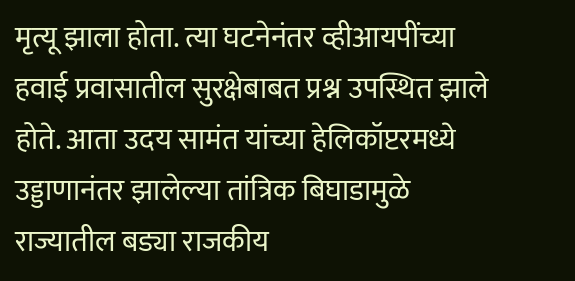मृत्यू झाला होता. त्या घटनेनंतर व्हीआयपींच्या हवाई प्रवासातील सुरक्षेबाबत प्रश्न उपस्थित झाले होते. आता उदय सामंत यांच्या हेलिकॉप्टरमध्ये उड्डाणानंतर झालेल्या तांत्रिक बिघाडामुळे राज्यातील बड्या राजकीय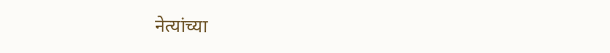नेत्यांच्या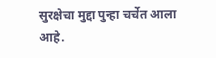सुरक्षेचा मुद्दा पुन्हा चर्चेत आला आहे.